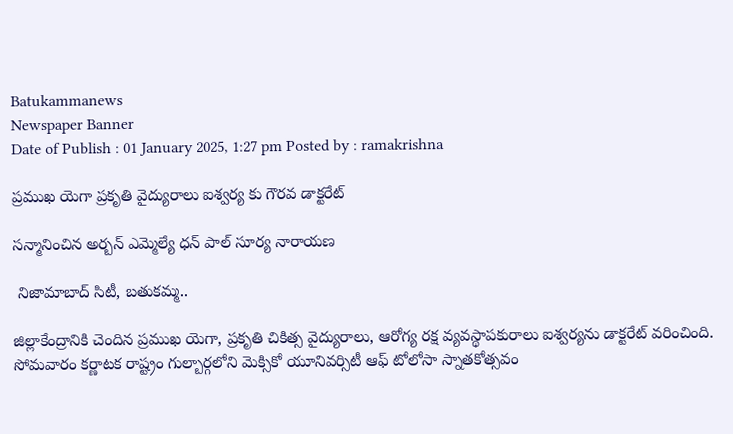Batukammanews
Newspaper Banner
Date of Publish : 01 January 2025, 1:27 pm Posted by : ramakrishna

ప్రముఖ యెగా ప్రకృతి వైద్యురాలు ఐశ్వర్య కు గౌరవ డాక్టరేట్

సన్మానించిన అర్బన్ ఎమ్మెల్యే ధన్ పాల్ సూర్య నారాయణ

 నిజామాబాద్ సిటీ, బతుకమ్మ..

జిల్లాకేంద్రానికి చెందిన ప్రముఖ యెగా, ప్రకృతి చికిత్స వైద్యురాలు, ఆరోగ్య రక్ష వ్యవస్థాపకురాలు ఐశ్వర్యను డాక్టరేట్ వరించింది. సోమవారం కర్ణాటక రాష్ట్రం గుల్బార్గలోని మెక్సికో యూనివర్సిటీ ఆఫ్ టోలోసా స్నాతకోత్సవం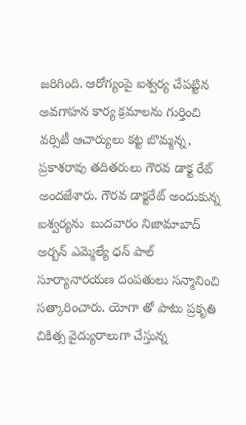జరిగింది. ఆరోగ్యంపై ఐశ్వర్య చేపట్టిన అవగాహన కార్య క్రమాలను గుర్తించి వర్సిటీ ఆచార్యులు కట్ట బొమ్మన్న, ప్రకాశరావు తదితరులు గౌరవ డాక్ట రేట్ అందజేశారు. గౌరవ డాక్టరేట్ అందుకున్న ఐశ్వర్యను  బుదవారం నిజామాబాద్ అర్బన్ ఎమ్మెల్యే ధన్ పాల్ సూర్యానారయణ దంపతులు సన్మానించి సత్కారించారు. యోగా తో పాటు ప్రకృతి చికిత్స వైద్యురాలుగా చేస్తున్న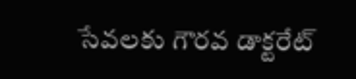సేవలకు గౌరవ డాక్టరేట్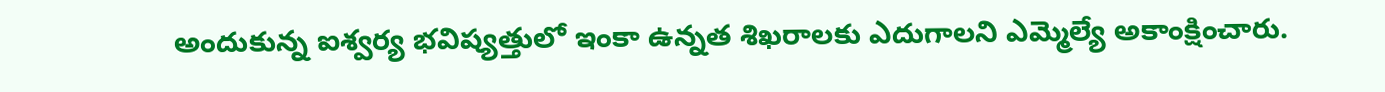అందుకున్న ఐశ్వర్య భవిష్యత్తులో ఇంకా ఉన్నత శిఖరాలకు ఎదుగాలని ఎమ్మెల్యే అకాంక్షించారు.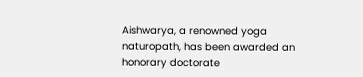Aishwarya, a renowned yoga naturopath, has been awarded an honorary doctorate